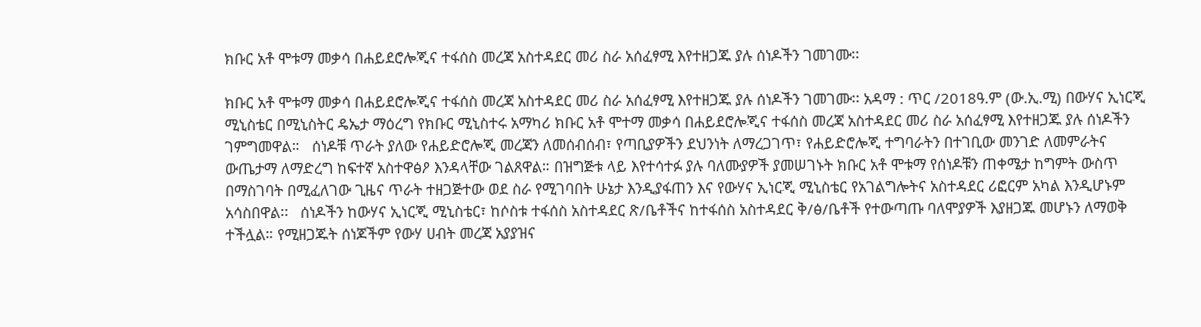ክቡር አቶ ሞቱማ መቃሳ በሐይደሮሎጂና ተፋሰስ መረጃ አስተዳደር መሪ ስራ አሰፈፃሚ እየተዘጋጁ ያሉ ሰነዶችን ገመገሙ፡፡

ክቡር አቶ ሞቱማ መቃሳ በሐይደሮሎጂና ተፋሰስ መረጃ አስተዳደር መሪ ስራ አሰፈፃሚ እየተዘጋጁ ያሉ ሰነዶችን ገመገሙ፡፡ አዳማ : ጥር /2018ዓ.ም (ው.ኢ.ሚ) በውሃና ኢነርጂ ሚኒስቴር በሚኒስትር ዴኤታ ማዕረግ የክቡር ሚኒስተሩ አማካሪ ክቡር አቶ ሞተማ መቃሳ በሐይደሮሎጂና ተፋሰስ መረጃ አስተዳደር መሪ ስራ አሰፈፃሚ እየተዘጋጁ ያሉ ሰነዶችን ገምግመዋል።   ሰነዶቹ ጥራት ያለው የሐይድሮሎጂ መረጃን ለመሰብሰብ፣ የጣቢያዎችን ደህንነት ለማረጋገጥ፣ የሐይድሮሎጂ ተግባራትን በተገቢው መንገድ ለመምራትና ውጤታማ ለማድረግ ከፍተኛ አስተዋፅዖ እንዳላቸው ገልጸዋል። በዝግጅቱ ላይ እየተሳተፉ ያሉ ባለሙያዎች ያመሠገኑት ክቡር አቶ ሞቱማ የሰነዶቹን ጠቀሜታ ከግምት ውስጥ በማስገባት በሚፈለገው ጊዜና ጥራት ተዘጋጅተው ወደ ስራ የሚገባበት ሁኔታ እንዲያፋጠን እና የውሃና ኢነርጂ ሚኒስቴር የአገልግሎትና አስተዳደር ሪፎርም አካል እንዲሆኑም አሳስበዋል፡፡   ሰነዶችን ከውሃና ኢነርጂ ሚኒስቴር፣ ከሶስቱ ተፋሰስ አስተዳደር ጽ/ቤቶችና ከተፋሰስ አስተዳደር ቅ/ፅ/ቤቶች የተውጣጡ ባለሞያዎች እያዘጋጁ መሆኑን ለማወቅ ተችሏል። የሚዘጋጁት ሰነጆችም የውሃ ሀብት መረጃ አያያዝና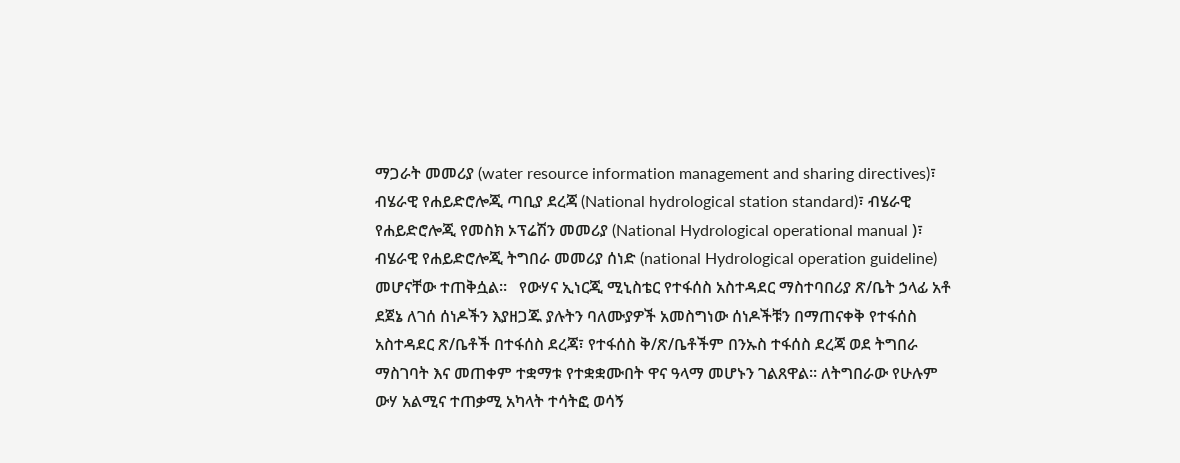ማጋራት መመሪያ (water resource information management and sharing directives)፣ ብሄራዊ የሐይድሮሎጂ ጣቢያ ደረጃ (National hydrological station standard)፣ ብሄራዊ የሐይድሮሎጂ የመስክ ኦፕሬሽን መመሪያ (National Hydrological operational manual )፣ ብሄራዊ የሐይድሮሎጂ ትግበራ መመሪያ ሰነድ (national Hydrological operation guideline) መሆናቸው ተጠቅሷል።   የውሃና ኢነርጂ ሚኒስቴር የተፋሰስ አስተዳደር ማስተባበሪያ ጽ/ቤት ኃላፊ አቶ ደጀኔ ለገሰ ሰነዶችን እያዘጋጁ ያሉትን ባለሙያዎች አመስግነው ሰነዶችቹን በማጠናቀቅ የተፋሰስ አስተዳደር ጽ/ቤቶች በተፋሰስ ደረጃ፣ የተፋሰስ ቅ/ጽ/ቤቶችም በንኡስ ተፋሰስ ደረጃ ወደ ትግበራ ማስገባት እና መጠቀም ተቋማቱ የተቋቋሙበት ዋና ዓላማ መሆኑን ገልጸዋል። ለትግበራው የሁሉም ውሃ አልሚና ተጠቃሚ አካላት ተሳትፎ ወሳኝ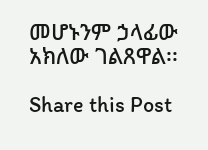መሆኑንም ኃላፊው አክለው ገልጸዋል፡፡

Share this Post